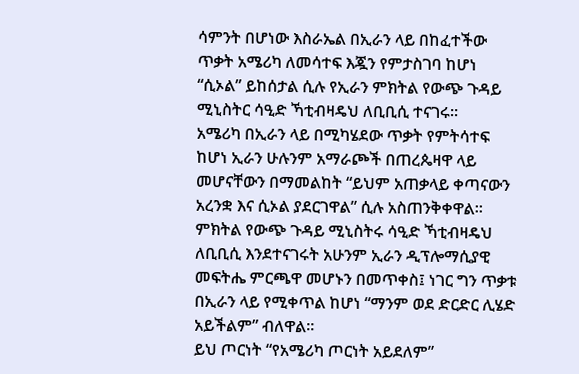ሳምንት በሆነው እስራኤል በኢራን ላይ በከፈተችው ጥቃት አሜሪካ ለመሳተፍ እጇን የምታስገባ ከሆነ “ሲኦል” ይከሰታል ሲሉ የኢራን ምክትል የውጭ ጉዳይ ሚኒስትር ሳዒድ ኻቲብዛዴህ ለቢቢሲ ተናገሩ።
አሜሪካ በኢራን ላይ በሚካሄደው ጥቃት የምትሳተፍ ከሆነ ኢራን ሁሉንም አማራጮች በጠረጴዛዋ ላይ መሆናቸውን በማመልከት “ይህም አጠቃላይ ቀጣናውን አረንቋ እና ሲኦል ያደርገዋል” ሲሉ አስጠንቅቀዋል።
ምክትል የውጭ ጉዳይ ሚኒስትሩ ሳዒድ ኻቲብዛዴህ ለቢቢሲ እንደተናገሩት አሁንም ኢራን ዲፕሎማሲያዊ መፍትሔ ምርጫዋ መሆኑን በመጥቀስ፤ ነገር ግን ጥቃቱ በኢራን ላይ የሚቀጥል ከሆነ “ማንም ወደ ድርድር ሊሄድ አይችልም” ብለዋል።
ይህ ጦርነት “የአሜሪካ ጦርነት አይደለም”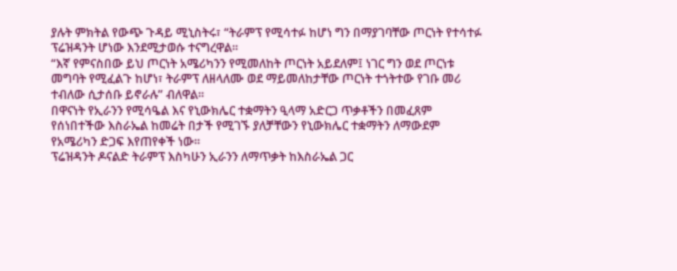ያሉት ምክትል የውጭ ጉዳይ ሚኒስትሩ፣ “ትራምፕ የሚሳተፉ ከሆነ ግን በማያገባቸው ጦርነት የተሳተፉ ፕሬዝዳንት ሆነው እንደሚታወሱ ተናግረዋል።
“እኛ የምናስበው ይህ ጦርነት አሜሪካንን የሚመለከት ጦርነት አይደለም፤ ነገር ግን ወደ ጦርነቱ መግባት የሚፈልጉ ከሆነ፣ ትራምፕ ለዘላለሙ ወደ ማይመለከታቸው ጦርነት ተጎትተው የገቡ መሪ ተብለው ሲታሰቡ ይኖራሉ” ብለዋል።
በዋናነት የኢራንን የሚሳዔል እና የኒውክሌር ተቋማትን ዒላማ አድርጋ ጥቃቶችን በመፈጸም የሰነበተችው እስራኤል ከመሬት በታች የሚገኙ ያለቻቸውን የኒውክሌር ተቋማትን ለማውደም የአሜሪካን ድጋፍ እየጠየቀች ነው።
ፕሬዝዳንት ዶናልድ ትራምፕ እስካሁን ኢራንን ለማጥቃት ከእስራኤል ጋር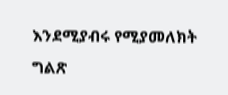እንደሚያብሩ የሚያመለክት ግልጽ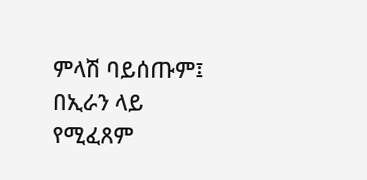ምላሽ ባይሰጡም፤ በኢራን ላይ የሚፈጸም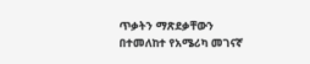ጥቃትን ማጽደቃቸውን በተመለከተ የአሜሪካ መገናኛ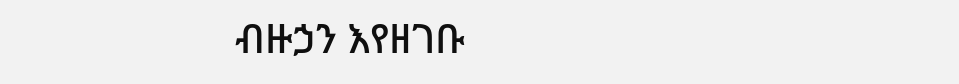ብዙኃን እየዘገቡ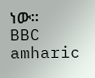ነው።
BBC amharic